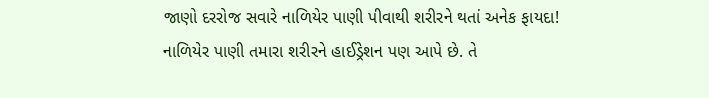જાણો દરરોજ સવારે નાળિયેર પાણી પીવાથી શરીરને થતાં અનેક ફાયદા!
નાળિયેર પાણી તમારા શરીરને હાઈડ્રેશન પણ આપે છે. તે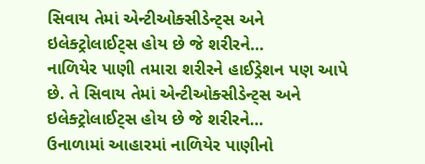સિવાય તેમાં એન્ટીઓક્સીડેન્ટ્સ અને ઇલેક્ટ્રોલાઈટ્સ હોય છે જે શરીરને…
નાળિયેર પાણી તમારા શરીરને હાઈડ્રેશન પણ આપે છે. તે સિવાય તેમાં એન્ટીઓક્સીડેન્ટ્સ અને ઇલેક્ટ્રોલાઈટ્સ હોય છે જે શરીરને…
ઉનાળામાં આહારમાં નાળિયેર પાણીનો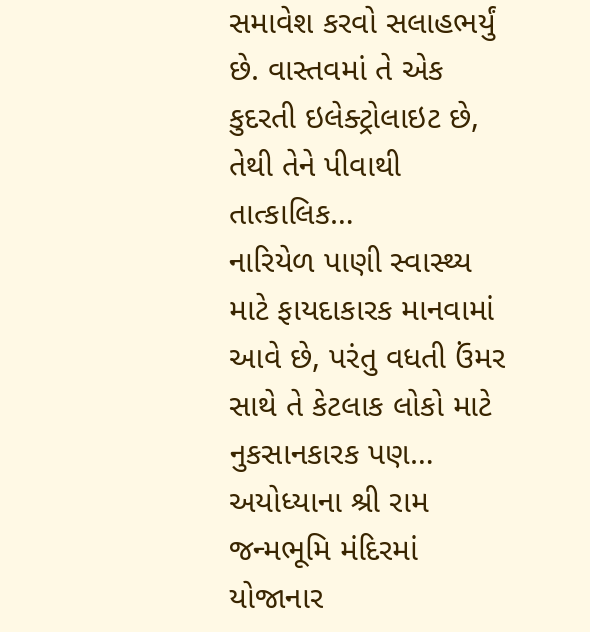સમાવેશ કરવો સલાહભર્યું છે. વાસ્તવમાં તે એક કુદરતી ઇલેક્ટ્રોલાઇટ છે, તેથી તેને પીવાથી તાત્કાલિક…
નારિયેળ પાણી સ્વાસ્થ્ય માટે ફાયદાકારક માનવામાં આવે છે, પરંતુ વધતી ઉંમર સાથે તે કેટલાક લોકો માટે નુકસાનકારક પણ…
અયોધ્યાના શ્રી રામ જન્મભૂમિ મંદિરમાં યોજાનાર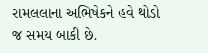રામલલાના અભિષેકને હવે થોડો જ સમય બાકી છે.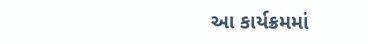આ કાર્યક્રમમાં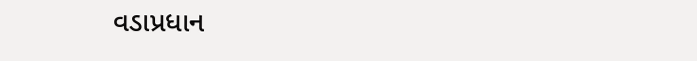વડાપ્રધાન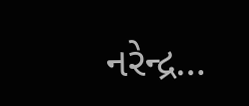નરેન્દ્ર…